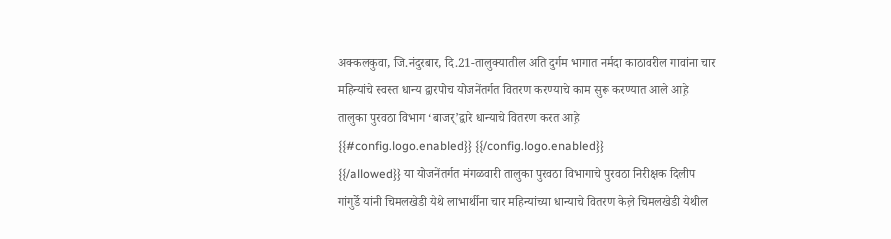अक्कलकुवा, जि.नंदुरबार, दि.21-तालुक्यातील अति दुर्गम भागात नर्मदा काठावरील गावांना चार महिन्यांचे स्वस्त धान्य द्वारपोच योजनेंतर्गत वितरण करण्याचे काम सुरू करण्यात आले आह़े तालुका पुरवठा विभाग ‘बाजर्’द्वारे धान्याचे वितरण करत आह़े
{{#config.logo.enabled}} {{/config.logo.enabled}}
{{/allowed}} या योजनेंतर्गत मंगळवारी तालुका पुरवठा विभागाचे पुरवठा निरीक्षक दिलीप गांगुर्डे यांनी चिमलखेडी येथे लाभार्थीना चार महिन्यांच्या धान्याचे वितरण केल़े चिमलखेडी येथील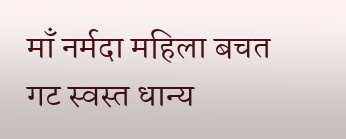माँ नर्मदा महिला बचत गट स्वस्त धान्य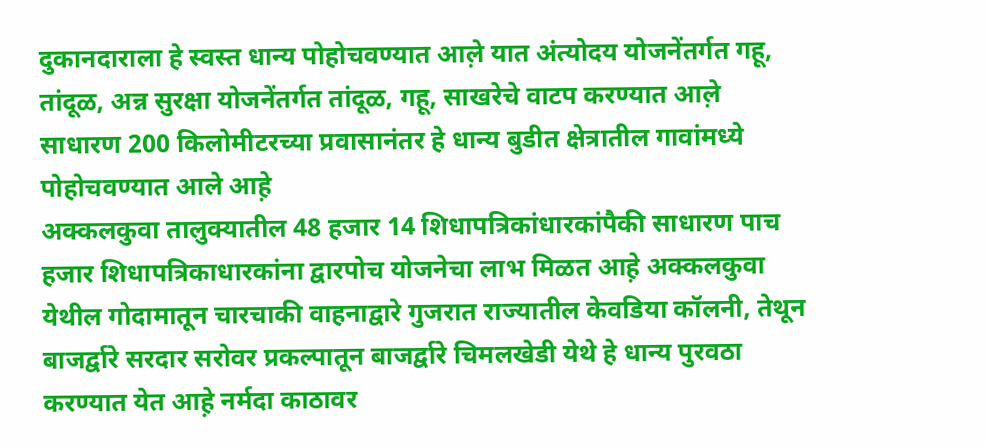दुकानदाराला हे स्वस्त धान्य पोहोचवण्यात आल़े यात अंत्योदय योजनेंतर्गत गहू, तांदूळ, अन्न सुरक्षा योजनेंतर्गत तांदूळ, गहू, साखरेचे वाटप करण्यात आल़े साधारण 200 किलोमीटरच्या प्रवासानंतर हे धान्य बुडीत क्षेत्रातील गावांमध्ये पोहोचवण्यात आले आह़े
अक्कलकुवा तालुक्यातील 48 हजार 14 शिधापत्रिकांधारकांपैकी साधारण पाच हजार शिधापत्रिकाधारकांना द्वारपोच योजनेचा लाभ मिळत आह़े अक्कलकुवा येथील गोदामातून चारचाकी वाहनाद्वारे गुजरात राज्यातील केवडिया कॉलनी, तेथून बाजर्द्वारे सरदार सरोवर प्रकल्पातून बाजर्द्वारे चिमलखेडी येथे हे धान्य पुरवठा करण्यात येत आह़े नर्मदा काठावर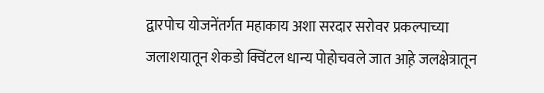द्वारपोच योजनेंतर्गत महाकाय अशा सरदार सरोवर प्रकल्पाच्या जलाशयातून शेकडो क्विंटल धान्य पोहोचवले जात आह़े जलक्षेत्रातून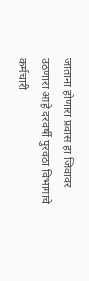जाताना होणारा प्रवास हा जिवावर उठणारा आह़े दरवर्षी पुरवठा विभागाचे कर्मचारी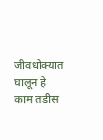जीवधोक्यात घालून हे काम तडीस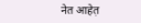नेत आहेत़